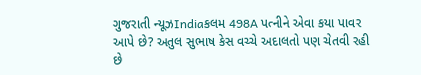ગુજરાતી ન્યૂઝIndiaકલમ 498A પત્નીને એવા કયા પાવર આપે છે? અતુલ સુભાષ કેસ વચ્ચે અદાલતો પણ ચેતવી રહી છે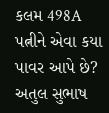કલમ 498A પત્નીને એવા કયા પાવર આપે છે? અતુલ સુભાષ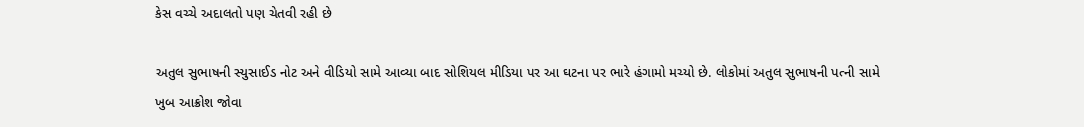કેસ વચ્ચે અદાલતો પણ ચેતવી રહી છે

અતુલ સુભાષની સ્યુસાઈડ નોટ અને વીડિયો સામે આવ્યા બાદ સોશિયલ મીડિયા પર આ ઘટના પર ભારે હંગામો મચ્યો છે. લોકોમાં અતુલ સુભાષની પત્ની સામે ખુબ આક્રોશ જોવા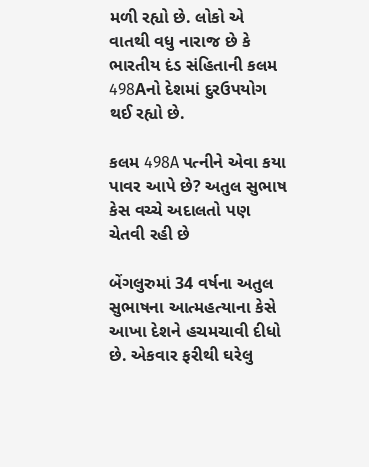મળી રહ્યો છે. લોકો એ વાતથી વધુ નારાજ છે કે ભારતીય દંડ સંહિતાની કલમ 498Aનો દેશમાં દુરઉપયોગ થઈ રહ્યો છે.

કલમ 498A પત્નીને એવા કયા પાવર આપે છે? અતુલ સુભાષ કેસ વચ્ચે અદાલતો પણ ચેતવી રહી છે

બેંગલુરુમાં 34 વર્ષના અતુલ સુભાષના આત્મહત્યાના કેસે આખા દેશને હચમચાવી દીધો છે. એકવાર ફરીથી ઘરેલુ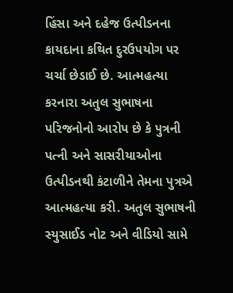હિંસા અને દહેજ ઉત્પીડનના કાયદાના કથિત દુરઉપયોગ પર ચર્ચા છેડાઈ છે. આત્મહત્યા કરનારા અતુલ સુભાષના પરિજનોનો આરોપ છે કે પુત્રની પત્ની અને સાસરીયાઓના ઉત્પીડનથી કંટાળીને તેમના પુત્રએ આત્મહત્યા કરી. અતુલ સુભાષની સ્યુસાઈડ નોટ અને વીડિયો સામે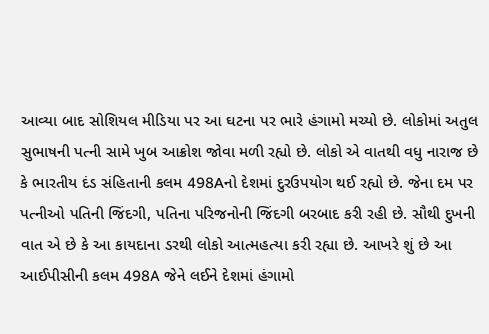આવ્યા બાદ સોશિયલ મીડિયા પર આ ઘટના પર ભારે હંગામો મચ્યો છે. લોકોમાં અતુલ સુભાષની પત્ની સામે ખુબ આક્રોશ જોવા મળી રહ્યો છે. લોકો એ વાતથી વધુ નારાજ છે કે ભારતીય દંડ સંહિતાની કલમ 498Aનો દેશમાં દુરઉપયોગ થઈ રહ્યો છે. જેના દમ પર પત્નીઓ પતિની જિંદગી, પતિના પરિજનોની જિંદગી બરબાદ કરી રહી છે. સૌથી દુખની વાત એ છે કે આ કાયદાના ડરથી લોકો આત્મહત્યા કરી રહ્યા છે. આખરે શું છે આ આઈપીસીની કલમ 498A જેને લઈને દેશમાં હંગામો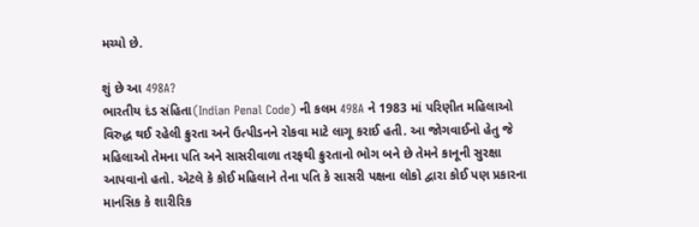મચ્યો છે.

શું છે આ 498A?
ભારતીય દંડ સંહિતા(Indian Penal Code) ની કલમ 498A ને 1983 માં પરિણીત મહિલાઓ વિરુદ્ધ થઈ રહેલી ક્રુરતા અને ઉત્પીડનને રોકવા માટે લાગૂ કરાઈ હતી. આ જોગવાઈનો હેતુ જે મહિલાઓ તેમના પતિ અને સાસરીવાળા તરફથી ક્રુરતાનો ભોગ બને છે તેમને કાનૂની સુરક્ષા આપવાનો હતો. એટલે કે કોઈ મહિલાને તેના પતિ કે સાસરી પક્ષના લોકો દ્વારા કોઈ પણ પ્રકારના માનસિક કે શારીરિક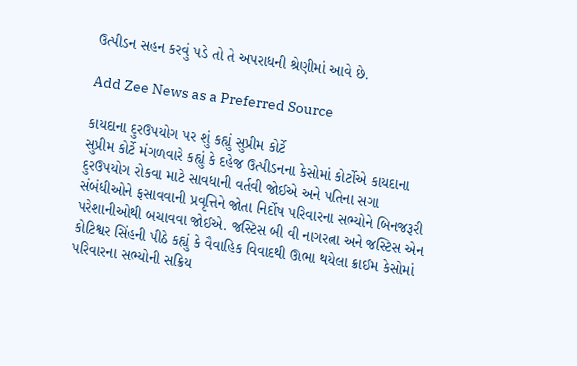ઉત્પીડન સહન કરવું પડે તો તે અપરાધની શ્રેણીમાં આવે છે.

Add Zee News as a Preferred Source

કાયદાના દુરઉપયોગ પર શું કહ્યું સુપ્રીમ કોર્ટે
સુપ્રીમ કોર્ટે મંગળવારે કહ્યું કે દહેજ ઉત્પીડનના કેસોમાં કોર્ટોએ કાયદાના દુરઉપયોગ રોકવા માટે સાવધાની વર્તવી જોઈએ અને પતિના સગા સંબંધીઓને ફસાવવાની પ્રવૃત્તિને જોતા નિર્દોષ પરિવારના સભ્યોને બિનજરૂરી પરેશાનીઓથી બચાવવા જોઈએ. જસ્ટિસ બી વી નાગરત્ના અને જસ્ટિસ એન કોટિશ્વર સિંહની પીઠે કહ્યું કે વૈવાહિક વિવાદથી ઊભા થયેલા ક્રાઈમ કેસોમાં પરિવારના સભ્યોની સક્રિય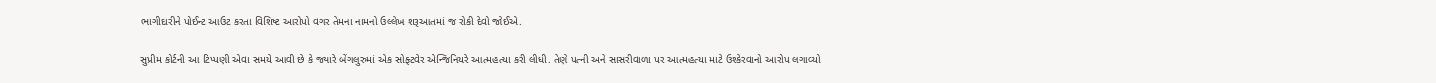ભાગીદારીને પોઈન્ટ આઉટ કરતા વિશિષ્ટ આરોપો વગર તેમના નામનો ઉલ્લેખ શરૂઆતમાં જ રોકી દેવો જોઈએ.

સુપ્રીમ કોર્ટની આ ટિપ્પણી એવા સમયે આવી છે કે જ્યારે બેંગલુરુમાં એક સોફ્ટવેર એન્જિનિયરે આત્મહત્યા કરી લીધી. તેણે પત્ની અને સાસરીવાળા પર આત્મહત્યા માટે ઉશ્કેરવાનો આરોપ લગાવ્યો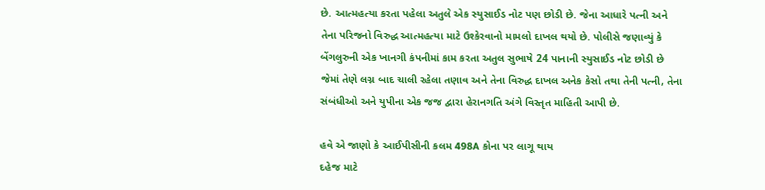છે. આત્મહત્યા કરતા પહેલા અતુલે એક સ્યુસાઈડ નોટ પણ છોડી છે. જેના આધારે પત્ની અને તેના પરિજનો વિરુદ્ધ આત્મહત્યા માટે ઉશ્કેરવાનો મામલો દાખલ થયો છે. પોલીસે જણાવ્યું કે બેંગલુરુની એક ખાનગી કંપનીમાં કામ કરતા અતુલ સુભાષે 24 પાનાની સ્યુસાઈડ નોટ છોડી છે જેમાં તેણે લગ્ન બાદ ચાલી રહેલા તણાવ અને તેના વિરુદ્ધ દાખલ અનેક કેસો તથા તેની પત્ની, તેના સંબંધીઓ અને યુપીના એક જજ દ્વારા હેરાનગતિ અંગે વિસ્તૃત માહિતી આપી છે.

હવે એ જાણો કે આઈપીસીની કલમ 498A કોના પર લાગૂ થાય
દહેજ માટે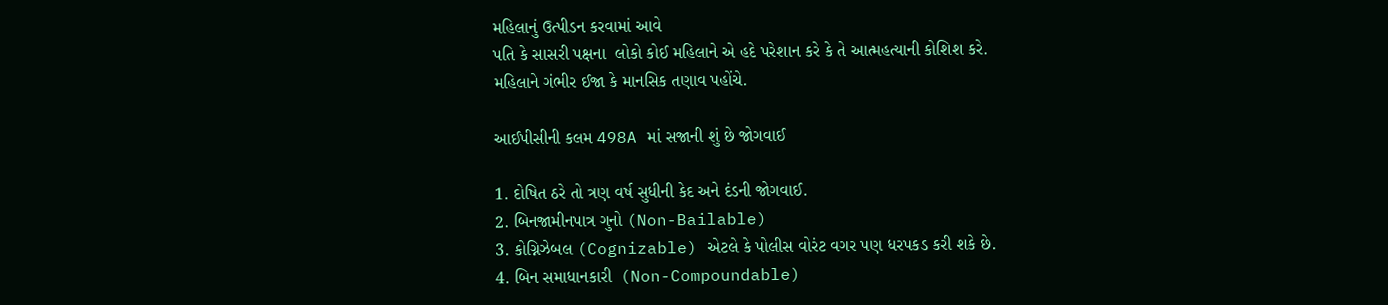મહિલાનું ઉત્પીડન કરવામાં આવે
પતિ કે સાસરી પક્ષના  લોકો કોઈ મહિલાને એ હદે પરેશાન કરે કે તે આત્મહત્યાની કોશિશ કરે.
મહિલાને ગંભીર ઈજા કે માનસિક તણાવ પહોંચે.

આઈપીસીની કલમ 498A માં સજાની શું છે જોગવાઈ

1. દોષિત ઠરે તો ત્રણ વર્ષ સુધીની કેદ અને દંડની જોગવાઈ.
2. બિનજામીનપાત્ર ગુનો (Non-Bailable)
3. કોગ્નિઝેબલ (Cognizable) એટલે કે પોલીસ વોરંટ વગર પણ ધરપકડ કરી શકે છે.
4. બિન સમાધાનકારી  (Non-Compoundable)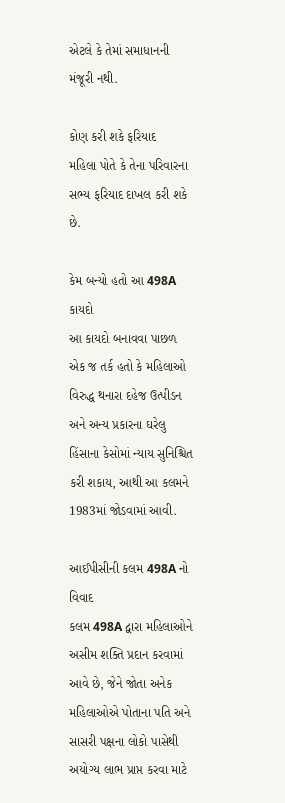એટલે કે તેમાં સમાધાનની મંજૂરી નથી.

કોણ કરી શકે ફરિયાદ
મહિલા પોતે કે તેના પરિવારના સભ્ય ફરિયાદ દાખલ કરી શકે છે.

કેમ બન્યો હતો આ 498A કાયદો
આ કાયદો બનાવવા પાછળ એક જ તર્ક હતો કે મહિલાઓ વિરુદ્ધ થનારા દહેજ ઉત્પીડન અને અન્ય પ્રકારના ઘરેલુ હિંસાના કેસોમાં ન્યાય સુનિશ્ચિત કરી શકાય, આથી આ કલમને 1983માં જોડવામાં આવી.

આઈપીસીની કલમ 498A નો વિવાદ
કલમ 498A દ્વારા મહિલાઓને અસીમ શક્તિ પ્રદાન કરવામાં આવે છે, જેને જોતા અનેક મહિલાઓએ પોતાના પતિ અને સાસરી પક્ષના લોકો પાસેથી અયોગ્ય લાભ પ્રાપ્ત કરવા માટે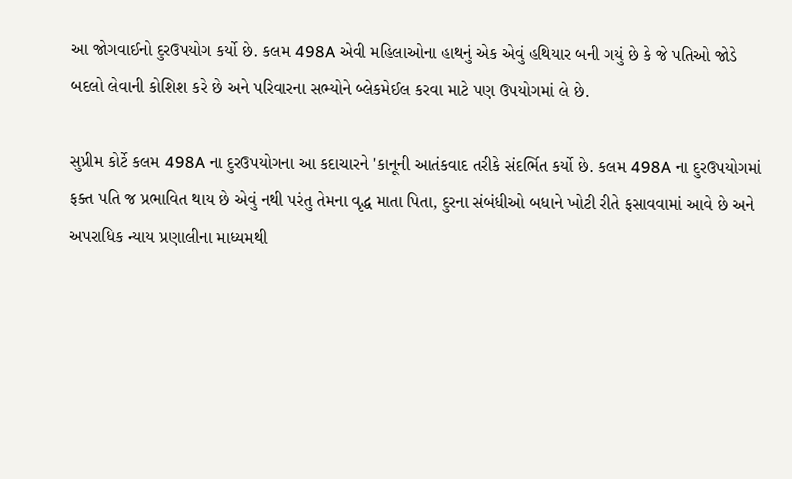આ જોગવાઈનો દુરઉપયોગ કર્યો છે. કલમ 498A એવી મહિલાઓના હાથનું એક એવું હથિયાર બની ગયું છે કે જે પતિઓ જોડે બદલો લેવાની કોશિશ કરે છે અને પરિવારના સભ્યોને બ્લેકમેઈલ કરવા માટે પણ ઉપયોગમાં લે છે.

સુપ્રીમ કોર્ટે કલમ 498A ના દુરઉપયોગના આ કદાચારને 'કાનૂની આતંકવાદ તરીકે સંદર્ભિત કર્યો છે. કલમ 498A ના દુરઉપયોગમાં ફક્ત પતિ જ પ્રભાવિત થાય છે એવું નથી પરંતુ તેમના વૃદ્ધ માતા પિતા, દુરના સંબંધીઓ બધાને ખોટી રીતે ફસાવવામાં આવે છે અને અપરાધિક ન્યાય પ્રણાલીના માધ્યમથી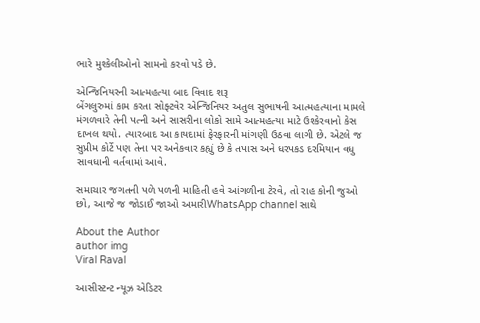ભારે મુશ્કેલીઓનો સામનો કરવો પડે છે.

એન્જિનિયરની આત્મહત્યા બાદ વિવાદ શરૂ
બેંગલુરુમાં કામ કરતા સોફ્ટવેર એન્જિનિયર અતુલ સુભાષની આત્મહત્યાના મામલે મંગળવારે તેની પત્ની અને સાસરીના લોકો સામે આત્મહત્યા માટે ઉશ્કેરવાનો કેસ દાખલ થયો. ત્યારબાદ આ કાયદામાં ફેરફારની માંગણી ઉઠવા લાગી છે. એટલે જ સુપ્રીમ કોર્ટે પણ તેના પર અનેકવાર કહ્યું છે કે તપાસ અને ધરપકડ દરમિયાન વધુ સાવધાની વર્તવામાં આવે.

સમાચાર જગતની પળે પળની માહિતી હવે આંગળીના ટેરવે, તો રાહ કોની જુઓ છો, આજે જ જોડાઈ જાઓ અમારીWhatsApp channel સાથે

About the Author
author img
Viral Raval

આસીસ્ટન્ટ ન્યૂઝ એડિટર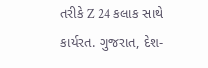તરીકે Z 24 કલાક સાથે કાર્યરત. ગુજરાત, દેશ-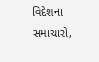વિદેશના સમાચારો,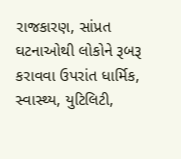રાજકારણ, સાંપ્રત ઘટનાઓથી લોકોને રૂબરૂ કરાવવા ઉપરાંત ધાર્મિક, સ્વાસ્થ્ય, યુટિલિટી,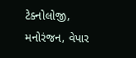ટેક્નોલોજી, મનોરંજન, વેપાર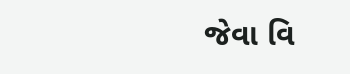જેવા વિ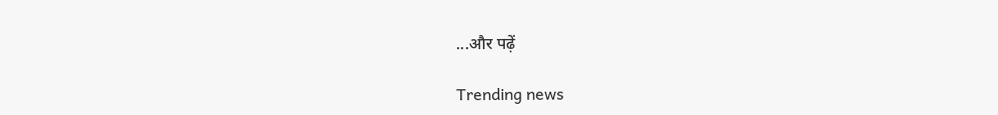...और पढ़ें

Trending news